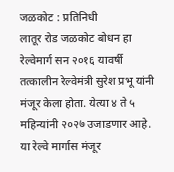जळकोट : प्रतिनिधी
लातूर रोड जळकोट बोधन हा रेल्वेमार्ग सन २०१६ यावर्षी तत्कालीन रेल्वेमंत्री सुरेश प्रभू यांनी मंजूर केला होता. येत्या ४ ते ५ महिन्यांनी २०२७ उजाडणार आहे. या रेल्वे मार्गास मंजूर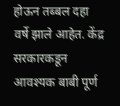होऊन तब्बल दहा वर्षे झाले आहेत. केंद्र सरकारकडून आवश्यक बाबी पूर्ण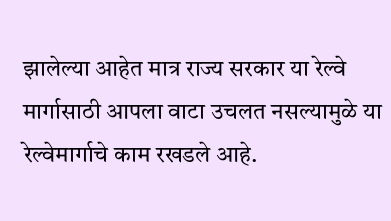झालेल्या आहेत मात्र राज्य सरकार या रेल्वे मार्गासाठी आपला वाटा उचलत नसल्यामुळे या रेल्वेमार्गाचे काम रखडले आहे.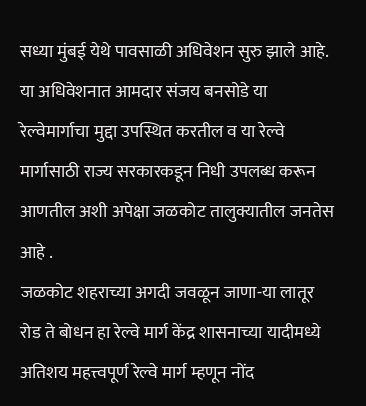सध्या मुंबई येथे पावसाळी अधिवेशन सुरु झाले आहे. या अधिवेशनात आमदार संजय बनसोडे या रेल्वेमार्गाचा मुद्दा उपस्थित करतील व या रेल्वे मार्गासाठी राज्य सरकारकडून निधी उपलब्ध करून आणतील अशी अपेक्षा जळकोट तालुक्यातील जनतेस आहे .
जळकोट शहराच्या अगदी जवळून जाणा-या लातूर रोड ते बोधन हा रेल्वे मार्ग केंद्र शासनाच्या यादीमध्ये अतिशय महत्त्वपूर्ण रेल्वे मार्ग म्हणून नोंद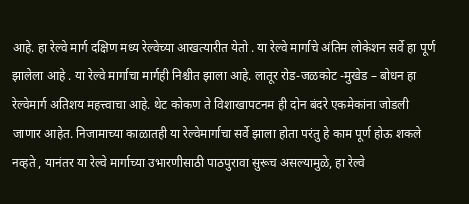आहे. हा रेल्वे मार्ग दक्षिण मध्य रेल्वेच्या आखत्यारीत येतो . या रेल्वे मार्गाचे अंतिम लोकेशन सर्वे हा पूर्ण झालेला आहे . या रेल्वे मार्गाचा मार्गही निश्चीत झाला आहे. लातूर रोड-जळकोट -मुखेड – बोधन हा रेल्वेमार्ग अतिशय महत्त्वाचा आहे. थेट कोकण ते विशाखापटनम ही दोन बंदरे एकमेकांना जोडली जाणार आहेत. निजामाच्या काळातही या रेल्वेमार्गाचा सर्वे झाला होता परंतु हे काम पूर्ण होऊ शकले नव्हते , यानंतर या रेल्वे मार्गाच्या उभारणीसाठी पाठपुरावा सुरूच असल्यामुळे, हा रेल्वे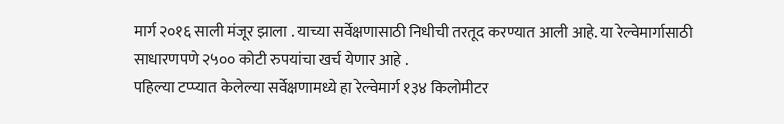मार्ग २०१६ साली मंजूर झाला . याच्या सर्वेक्षणासाठी निधीची तरतूद करण्यात आली आहे. या रेल्वेमार्गासाठी साधारणपणे २५०० कोटी रुपयांचा खर्च येणार आहे .
पहिल्या टप्प्यात केलेल्या सर्वेक्षणामध्ये हा रेल्वेमार्ग १३४ किलोमीटर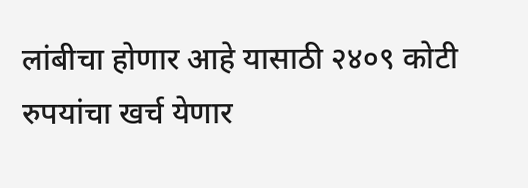लांबीचा होणार आहे यासाठी २४०९ कोटी रुपयांचा खर्च येणार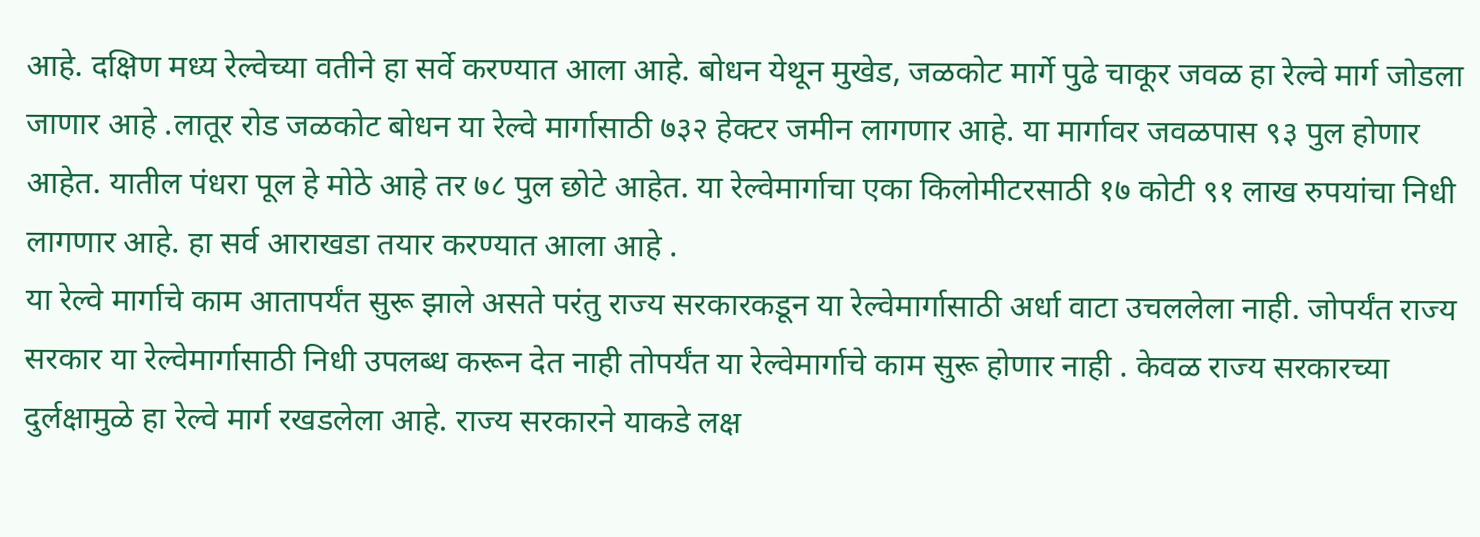आहे. दक्षिण मध्य रेल्वेच्या वतीने हा सर्वे करण्यात आला आहे. बोधन येथून मुखेड, जळकोट मार्गे पुढे चाकूर जवळ हा रेल्वे मार्ग जोडला जाणार आहे .लातूर रोड जळकोट बोधन या रेल्वे मार्गासाठी ७३२ हेक्टर जमीन लागणार आहे. या मार्गावर जवळपास ९३ पुल होणार आहेत. यातील पंधरा पूल हे मोठे आहे तर ७८ पुल छोटे आहेत. या रेल्वेमार्गाचा एका किलोमीटरसाठी १७ कोटी ९१ लाख रुपयांचा निधी लागणार आहे. हा सर्व आराखडा तयार करण्यात आला आहे .
या रेल्वे मार्गाचे काम आतापर्यंत सुरू झाले असते परंतु राज्य सरकारकडून या रेल्वेमार्गासाठी अर्धा वाटा उचललेला नाही. जोपर्यंत राज्य सरकार या रेल्वेमार्गासाठी निधी उपलब्ध करून देत नाही तोपर्यंत या रेल्वेमार्गाचे काम सुरू होणार नाही . केवळ राज्य सरकारच्या दुर्लक्षामुळे हा रेल्वे मार्ग रखडलेला आहे. राज्य सरकारने याकडे लक्ष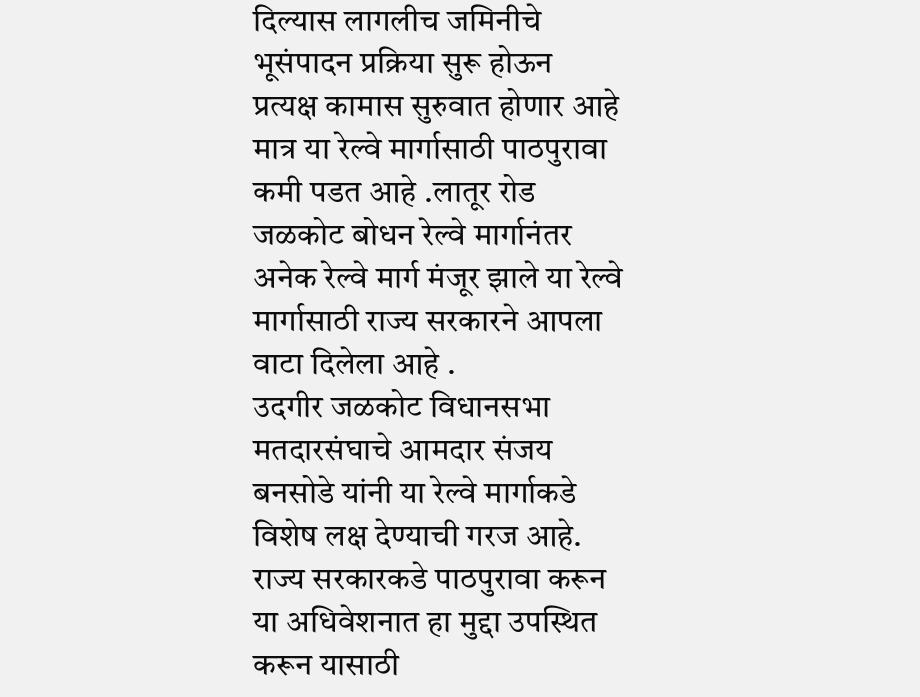दिल्यास लागलीच जमिनीचे भूसंपादन प्रक्रिया सुरू होऊन प्रत्यक्ष कामास सुरुवात होणार आहे मात्र या रेल्वे मार्गासाठी पाठपुरावा कमी पडत आहे .लातूर रोड जळकोट बोधन रेल्वे मार्गानंतर अनेक रेल्वे मार्ग मंजूर झाले या रेल्वे मार्गासाठी राज्य सरकारने आपला वाटा दिलेला आहे .
उदगीर जळकोट विधानसभा मतदारसंघाचे आमदार संजय बनसोडे यांनी या रेल्वे मार्गाकडे विशेष लक्ष देण्याची गरज आहे. राज्य सरकारकडे पाठपुरावा करून या अधिवेशनात हा मुद्दा उपस्थित करून यासाठी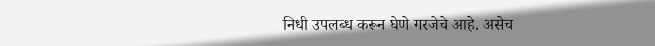निधी उपलब्ध करून घेणे गरजेचे आहे. असेच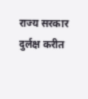राज्य सरकार दुर्लक्ष करीत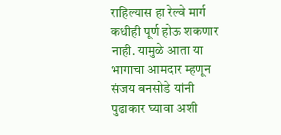राहिल्यास हा रेल्वे मार्ग कधीही पूर्ण होऊ शकणार नाही. यामुळे आता या भागाचा आमदार म्हणून संजय बनसोडे यांनी पुढाकार घ्यावा अशी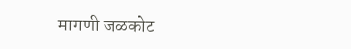मागणी जळकोट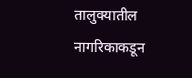तालुक्यातील नागरिकाकडून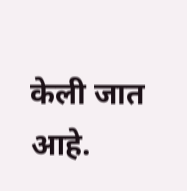केली जात आहे.